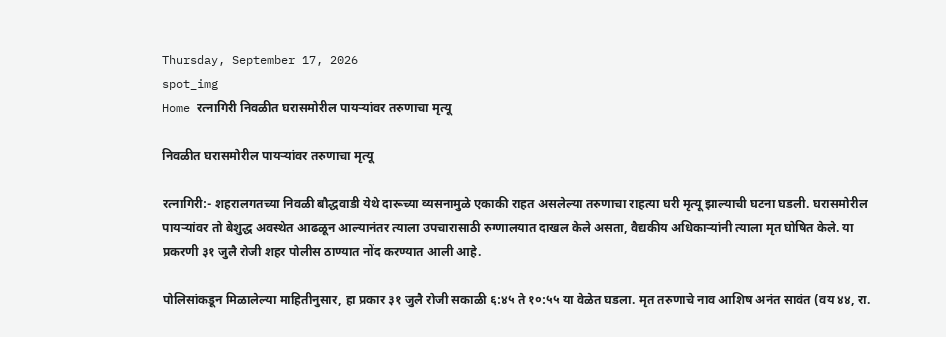Thursday, September 17, 2026
spot_img
Home रत्नागिरी निवळीत घरासमोरील पायऱ्यांवर तरुणाचा मृत्यू

निवळीत घरासमोरील पायऱ्यांवर तरुणाचा मृत्यू

रत्नागिरी:- शहरालगतच्या निवळी बौद्धवाडी येथे दारूच्या व्यसनामुळे एकाकी राहत असलेल्या तरुणाचा राहत्या घरी मृत्यू झाल्याची घटना घडली. घरासमोरील पायऱ्यांवर तो बेशुद्ध अवस्थेत आढळून आल्यानंतर त्याला उपचारासाठी रुग्णालयात दाखल केले असता, वैद्यकीय अधिकाऱ्यांनी त्याला मृत घोषित केले. या प्रकरणी ३१ जुलै रोजी शहर पोलीस ठाण्यात नोंद करण्यात आली आहे.

पोलिसांकडून मिळालेल्या माहितीनुसार, हा प्रकार ३१ जुलै रोजी सकाळी ६:४५ ते १०:५५ या वेळेत घडला. मृत तरुणाचे नाव आशिष अनंत सावंत (वय ४४, रा.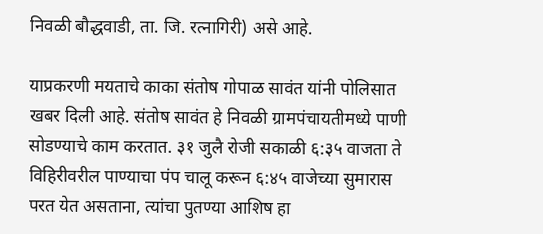निवळी बौद्धवाडी, ता. जि. रत्नागिरी) असे आहे.

याप्रकरणी मयताचे काका संतोष गोपाळ सावंत यांनी पोलिसात खबर दिली आहे. संतोष सावंत हे निवळी ग्रामपंचायतीमध्ये पाणी सोडण्याचे काम करतात. ३१ जुलै रोजी सकाळी ६:३५ वाजता ते विहिरीवरील पाण्याचा पंप चालू करून ६:४५ वाजेच्या सुमारास परत येत असताना, त्यांचा पुतण्या आशिष हा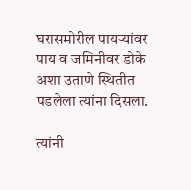घरासमोरील पायऱ्यांवर पाय व जमिनीवर डोके अशा उताणे स्थितीत पडलेला त्यांना दिसला.

त्यांनी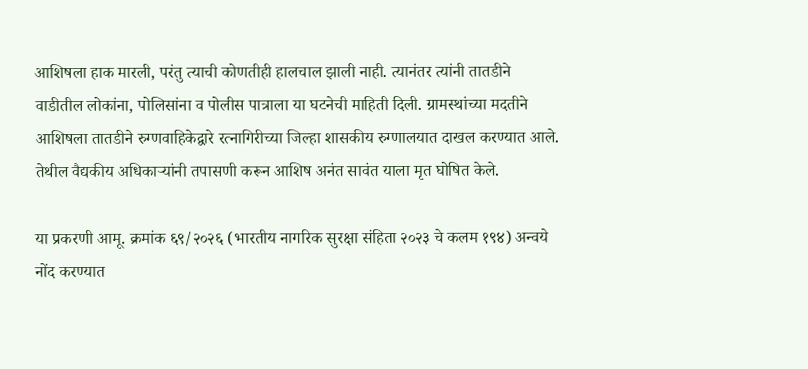आशिषला हाक मारली, परंतु त्याची कोणतीही हालचाल झाली नाही. त्यानंतर त्यांनी तातडीने वाडीतील लोकांना, पोलिसांना व पोलीस पात्राला या घटनेची माहिती दिली. ग्रामस्थांच्या मदतीने आशिषला तातडीने रुग्णवाहिकेद्वारे रत्नागिरीच्या जिल्हा शासकीय रुग्णालयात दाखल करण्यात आले. तेथील वैद्यकीय अधिकाऱ्यांनी तपासणी करून आशिष अनंत सावंत याला मृत घोषित केले.

या प्रकरणी आमू. क्रमांक ६९/२०२६ (भारतीय नागरिक सुरक्षा संहिता २०२३ चे कलम १९४) अन्वये नोंद करण्यात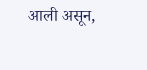आली असून,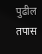पुढील तपास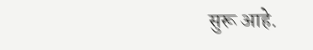सुरू आहे.